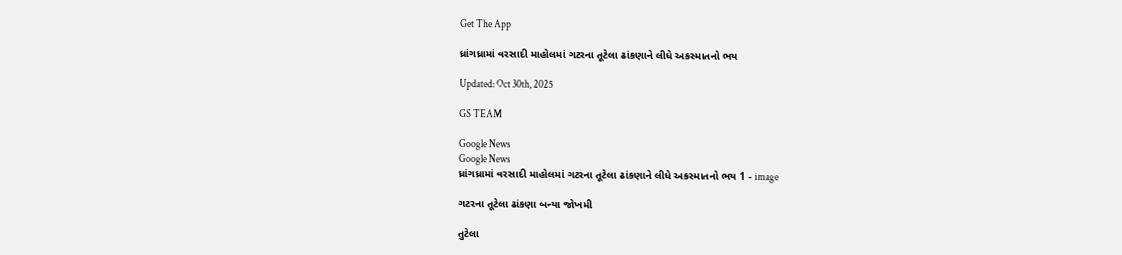Get The App

ધ્રાંગધ્રામાં વરસાદી માહોલમાં ગટરના તૂટેલા ઢાંકણાને લીધે અકસ્માતનો ભય

Updated: Oct 30th, 2025

GS TEAM

Google News
Google News
ધ્રાંગધ્રામાં વરસાદી માહોલમાં ગટરના તૂટેલા ઢાંકણાને લીધે અકસ્માતનો ભય 1 - image

ગટરના તૂટેલા ઢાંકણા બન્યા જોખમી

તુટેલા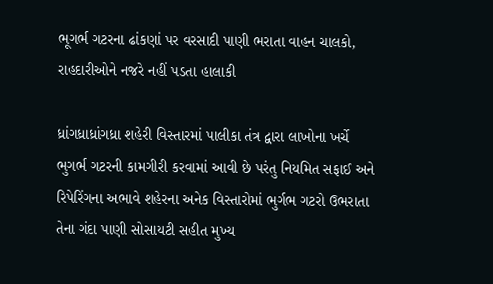ભૂગર્ભ ગટરના ઢાંકણાં પર વરસાદી પાણી ભરાતા વાહન ચાલકો, રાહદારીઓને નજરે નહીં પડતા હાલાકી

ધ્રાંગધ્રાધ્રાંગધ્રા શહેરી વિસ્તારમાં પાલીકા તંત્ર દ્વારા લાખોના ખર્ચે ભુગર્ભ ગટરની કામગીરી કરવામાં આવી છે પરંતુ નિયમિત સફાઈ અને રિપેરિંગના અભાવે શહેરના અનેક વિસ્તારોમાં ભુર્ગભ ગટરો ઉભરાતા તેના ગંદા પાણી સોસાયટી સહીત મુખ્ય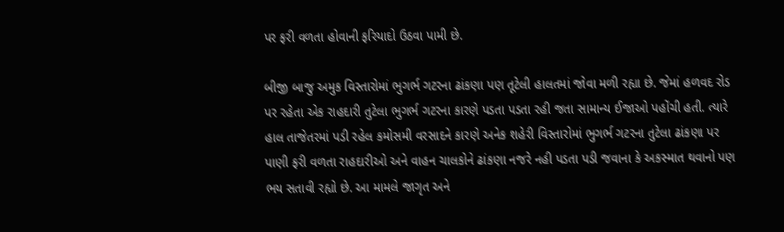પર ફરી વળતા હોવાની ફરિયાદો ઉઠવા પામી છે.

બીજી બાજુ અમુક વિસ્તારોમાં ભુગર્ભ ગટરના ઢાંકણા પણ તૂટેલી હાલતમાં જોવા મળી રહ્યા છે. જેમાં હળવદ રોડ પર રહેતા એક રાહદારી તુટેલા ભુગર્ભ ગટરના કારણે પડતા પડતા રહી જતા સામાન્ય ઈજાઓ પહોંચી હતી. ત્યારે હાલ તાજેતરમાં પડી રહેલ કમોસમી વરસાદને કારણે અનેક શહેરી વિસ્તારોમાં ભુગર્ભ ગટરના તુટેલા ઢાંકણા પર પાણી ફરી વળતા રાહદારીઓ અને વાહન ચાલકોને ઢાંકણા નજરે નહી પડતા પડી જવાના કે અકસ્માત થવાનો પણ ભય સતાવી રહ્યો છે. આ મામલે જાગૃત અને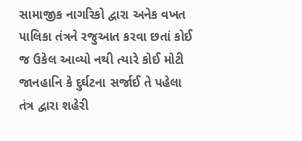સામાજીક નાગરિકો દ્વારા અનેક વખત પાલિકા તંત્રને રજુઆત કરવા છતાં કોઈ જ ઉકેલ આવ્યો નથી ત્યારે કોઈ મોટી જાનહાનિ કે દુર્ઘટના સર્જાઈ તે પહેલા તંત્ર દ્વારા શહેરી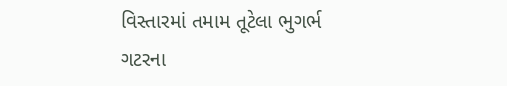વિસ્તારમાં તમામ તૂટેલા ભુગર્ભ ગટરના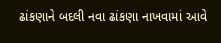ઢાંકણાને બદલી નવા ઢાંકણા નાખવામાં આવે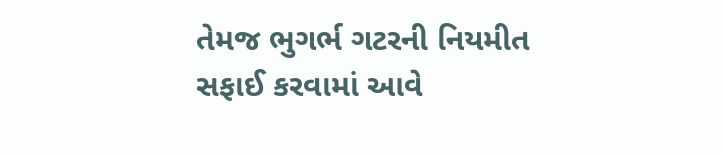તેમજ ભુગર્ભ ગટરની નિયમીત સફાઈ કરવામાં આવે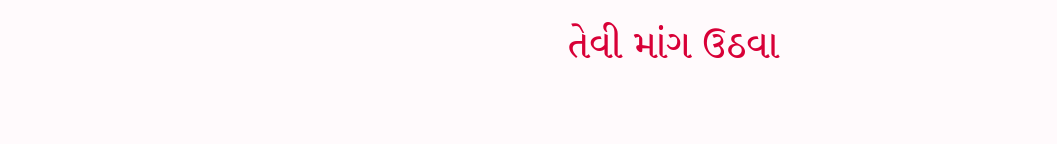તેવી માંગ ઉઠવા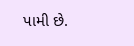પામી છે.